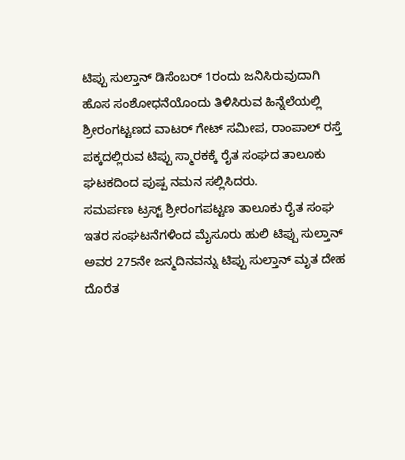ಟಿಪ್ಪು ಸುಲ್ತಾನ್ ಡಿಸೆಂಬರ್ 1ರಂದು ಜನಿಸಿರುವುದಾಗಿ ಹೊಸ ಸಂಶೋಧನೆಯೊಂದು ತಿಳಿಸಿರುವ ಹಿನ್ನೆಲೆಯಲ್ಲಿ ಶ್ರೀರಂಗಟ್ಟಣದ ವಾಟರ್ ಗೇಟ್ ಸಮೀಪ, ರಾಂಪಾಲ್ ರಸ್ತೆ ಪಕ್ಕದಲ್ಲಿರುವ ಟಿಪ್ಪು ಸ್ಮಾರಕಕ್ಕೆ ರೈತ ಸಂಘದ ತಾಲೂಕು ಘಟಕದಿಂದ ಪುಷ್ಪ ನಮನ ಸಲ್ಲಿಸಿದರು.
ಸಮರ್ಪಣ ಟ್ರಸ್ಟ್ ಶ್ರೀರಂಗಪಟ್ಟಣ ತಾಲೂಕು ರೈತ ಸಂಘ ಇತರ ಸಂಘಟನೆಗಳಿಂದ ಮೈಸೂರು ಹುಲಿ ಟಿಪ್ಪು ಸುಲ್ತಾನ್ ಅವರ 275ನೇ ಜನ್ಮದಿನವನ್ನು ಟಿಪ್ಪು ಸುಲ್ತಾನ್ ಮೃತ ದೇಹ ದೊರೆತ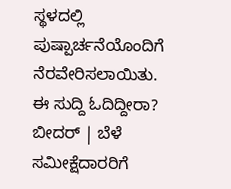ಸ್ಥಳದಲ್ಲಿ ಪುಷ್ಪಾರ್ಚನೆಯೊಂದಿಗೆ ನೆರವೇರಿಸಲಾಯಿತು.
ಈ ಸುದ್ದಿ ಓದಿದ್ದೀರಾ? ಬೀದರ್ | ಬೆಳೆ ಸಮೀಕ್ಷೆದಾರರಿಗೆ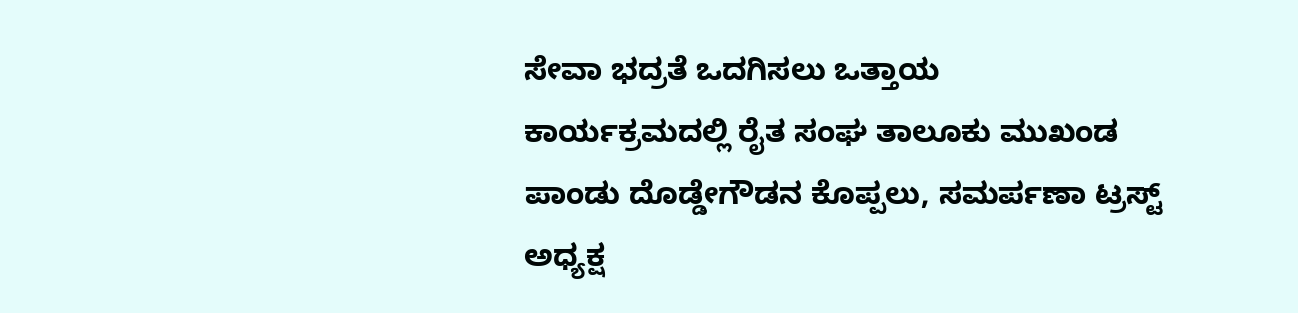ಸೇವಾ ಭದ್ರತೆ ಒದಗಿಸಲು ಒತ್ತಾಯ
ಕಾರ್ಯಕ್ರಮದಲ್ಲಿ ರೈತ ಸಂಘ ತಾಲೂಕು ಮುಖಂಡ ಪಾಂಡು ದೊಡ್ಡೇಗೌಡನ ಕೊಪ್ಪಲು, ಸಮರ್ಪಣಾ ಟ್ರಸ್ಟ್ ಅಧ್ಯಕ್ಷ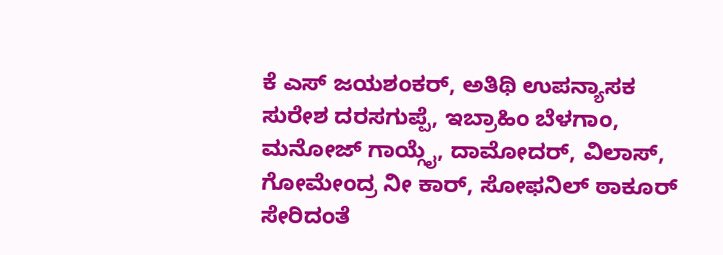ಕೆ ಎಸ್ ಜಯಶಂಕರ್, ಅತಿಥಿ ಉಪನ್ಯಾಸಕ ಸುರೇಶ ದರಸಗುಪ್ಪೆ, ಇಬ್ರಾಹಿಂ ಬೆಳಗಾಂ, ಮನೋಜ್ ಗಾಯ್ಗೈ, ದಾಮೋದರ್, ವಿಲಾಸ್, ಗೋಮೇಂದ್ರ ನೀ ಕಾರ್, ಸೋಫನಿಲ್ ಠಾಕೂರ್ ಸೇರಿದಂತೆ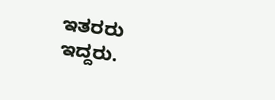ಇತರರು ಇದ್ದರು.